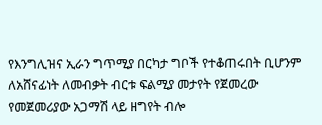የእንግሊዝና ኢራን ግጥሚያ በርካታ ግቦች የተቆጠሩበት ቢሆንም ለአሸናፊነት ለመብቃት ብርቱ ፍልሚያ መታየት የጀመረው የመጀመሪያው አጋማሽ ላይ ዘግየት ብሎ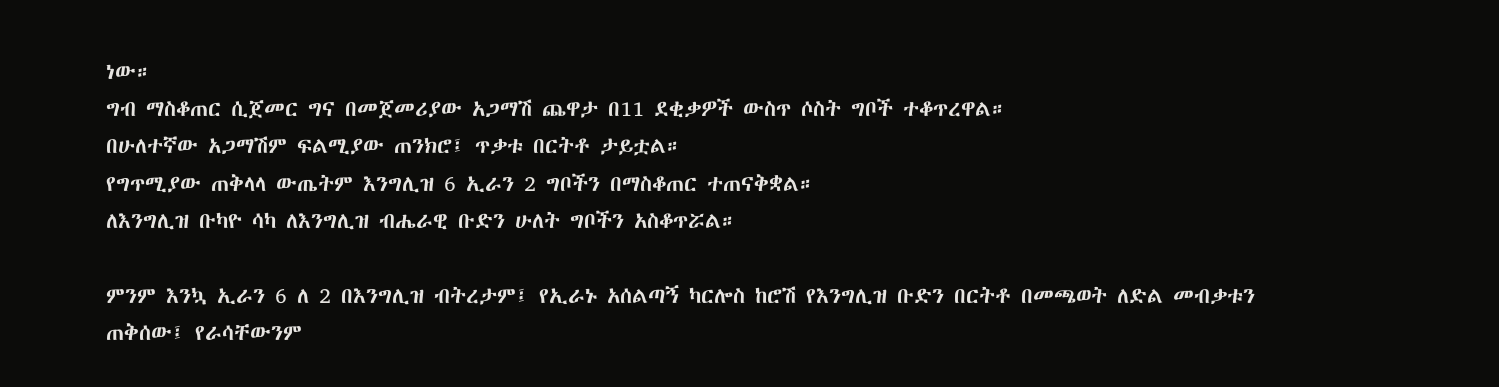ነው።
ግብ ማስቆጠር ሲጀመር ግና በመጀመሪያው አጋማሽ ጨዋታ በ11 ደቂቃዎች ውስጥ ሶስት ግቦች ተቆጥረዋል።
በሁለተኛው አጋማሽም ፍልሚያው ጠንክሮ፤ ጥቃቱ በርትቶ ታይቷል።
የግጥሚያው ጠቅላላ ውጤትም እንግሊዝ 6 ኢራን 2 ግቦችን በማስቆጠር ተጠናቅቋል።
ለእንግሊዝ ቡካዮ ሳካ ለእንግሊዝ ብሔራዊ ቡድን ሁለት ግቦችን አስቆጥሯል።

ምንም እንኳ ኢራን 6 ለ 2 በእንግሊዝ ብትረታም፤ የኢራኑ አሰልጣኝ ካርሎስ ከሮሽ የእንግሊዝ ቡድን በርትቶ በመጫወት ለድል መብቃቱን ጠቅሰው፤ የራሳቸውንም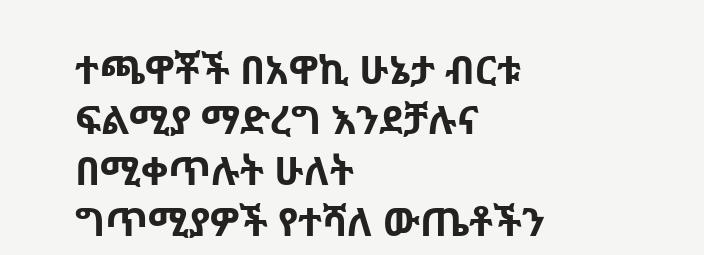ተጫዋቾች በአዋኪ ሁኔታ ብርቱ ፍልሚያ ማድረግ እንደቻሉና በሚቀጥሉት ሁለት ግጥሚያዎች የተሻለ ውጤቶችን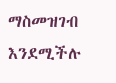ማስመዝገብ እንደሚችሉ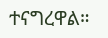ተናግረዋል።